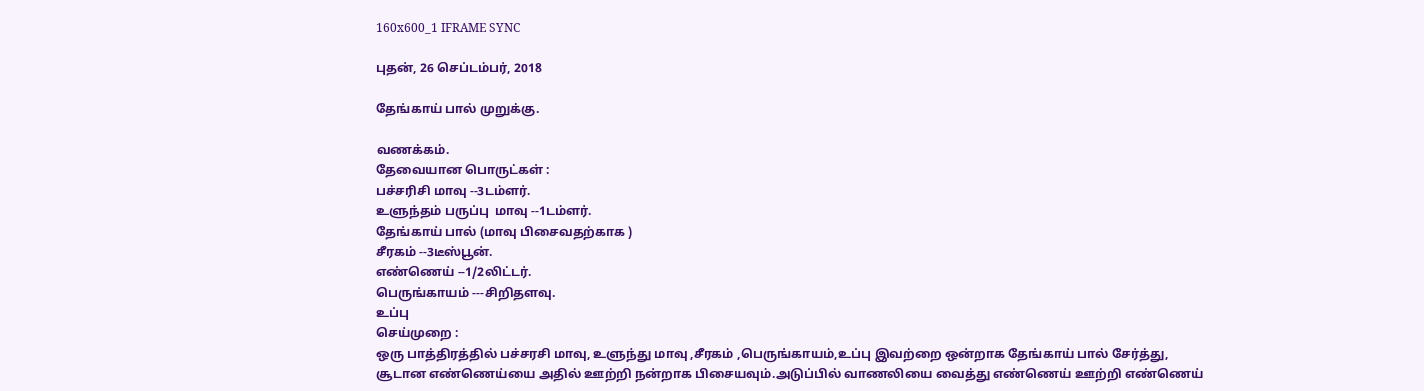160x600_1 IFRAME SYNC

புதன், 26 செப்டம்பர், 2018

தேங்காய் பால் முறுக்கு.

வணக்கம்.
தேவையான பொருட்கள் :
பச்சரிசி மாவு --3டம்ளர்.
உளுந்தம் பருப்பு  மாவு --1டம்ளர்.
தேங்காய் பால் (மாவு பிசைவதற்காக )
சீரகம் --3டீஸ்பூன்.
எண்ணெய் --1/2லிட்டர்.
பெருங்காயம் ---சிறிதளவு.
உப்பு
செய்முறை :
ஒரு பாத்திரத்தில் பச்சரசி மாவு, உளுந்து மாவு ,சீரகம் ,பெருங்காயம்,உப்பு இவற்றை ஒன்றாக தேங்காய் பால் சேர்த்து, சூடான எண்ணெய்யை அதில் ஊற்றி நன்றாக பிசையவும்.அடுப்பில் வாணலியை வைத்து எண்ணெய் ஊற்றி எண்ணெய்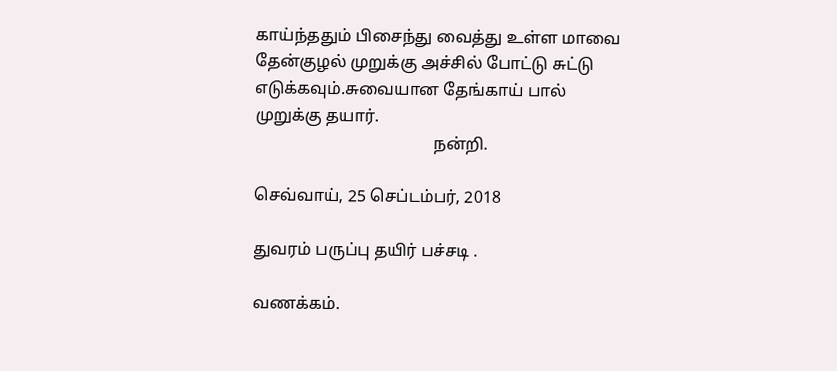காய்ந்ததும் பிசைந்து வைத்து உள்ள மாவை தேன்குழல் முறுக்கு அச்சில் போட்டு சுட்டு எடுக்கவும்.சுவையான தேங்காய் பால் முறுக்கு தயார்.
                                           நன்றி.

செவ்வாய், 25 செப்டம்பர், 2018

துவரம் பருப்பு தயிர் பச்சடி .

வணக்கம்.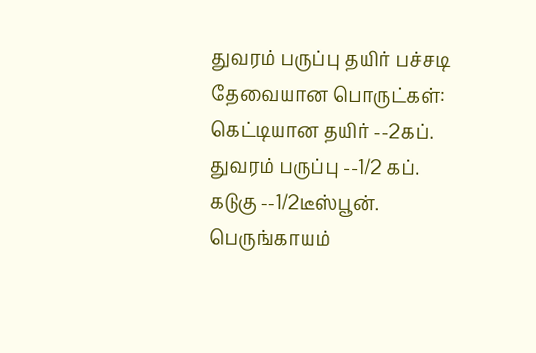துவரம் பருப்பு தயிர் பச்சடி
தேவையான பொருட்கள்:
கெட்டியான தயிர் --2கப்.
துவரம் பருப்பு --1/2 கப்.
கடுகு --1/2டீஸ்பூன்.
பெருங்காயம்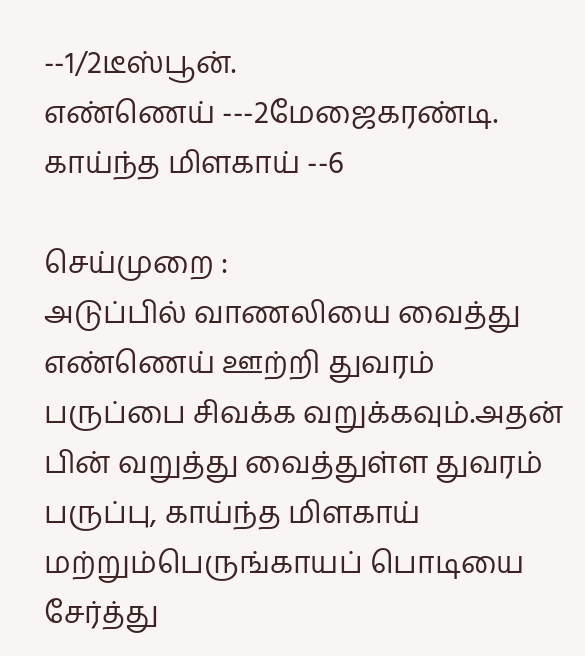--1/2டீஸ்பூன்.
எண்ணெய் ---2மேஜைகரண்டி.
காய்ந்த மிளகாய் --6

செய்முறை :
அடுப்பில் வாணலியை வைத்து எண்ணெய் ஊற்றி துவரம் பருப்பை சிவக்க வறுக்கவும்.அதன் பின் வறுத்து வைத்துள்ள துவரம் பருப்பு, காய்ந்த மிளகாய் மற்றும்பெருங்காயப் பொடியை சேர்த்து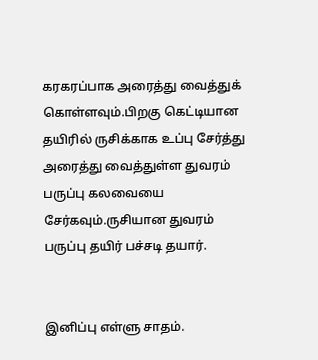கரகரப்பாக அரைத்து வைத்துக் கொள்ளவும்.பிறகு கெட்டியான தயிரில் ருசிக்காக உப்பு சேர்த்து அரைத்து வைத்துள்ள துவரம் பருப்பு கலவையை சேர்கவும்.ருசியான துவரம் பருப்பு தயிர் பச்சடி தயார்.


இனிப்பு எள்ளு சாதம்.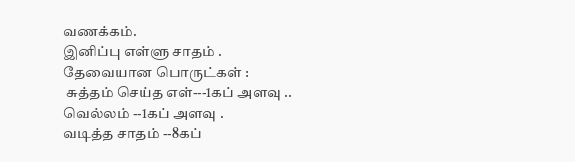வணக்கம்.
இனிப்பு எள்ளு சாதம் .
தேவையான பொருட்கள் :
 சுத்தம் செய்த எள்---1கப் அளவு ..
வெல்லம் --1கப் அளவு .
வடித்த சாதம் --8கப்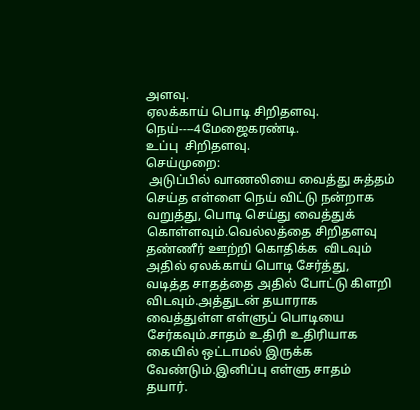அளவு.
ஏலக்காய் பொடி சிறிதளவு.
நெய்----4மேஜைகரண்டி.
உப்பு  சிறிதளவு.
செய்முறை:
 அடுப்பில் வாணலியை வைத்து சுத்தம் செய்த எள்ளை நெய் விட்டு நன்றாக வறுத்து, பொடி செய்து வைத்துக் கொள்ளவும்.வெல்லத்தை சிறிதளவு தண்ணீர் ஊற்றி கொதிக்க  விடவும் அதில் ஏலக்காய் பொடி சேர்த்து, வடித்த சாதத்தை அதில் போட்டு கிளறி விடவும்.அத்துடன் தயாராக வைத்துள்ள எள்ளுப் பொடியை சேர்கவும்.சாதம் உதிரி உதிரியாக கையில் ஒட்டாமல் இருக்க வேண்டும்.இனிப்பு எள்ளு சாதம் தயார்.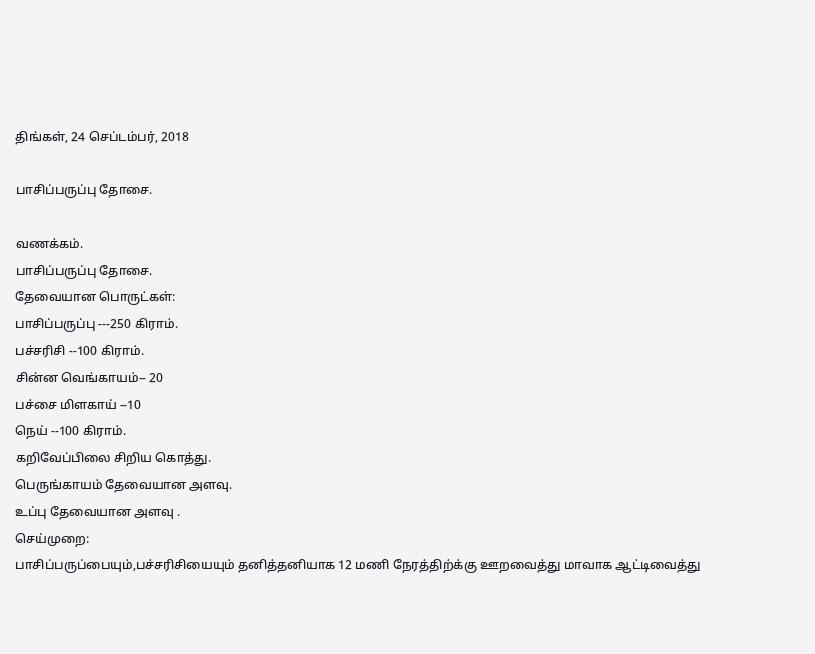திங்கள், 24 செப்டம்பர், 2018

பாசிப்பருப்பு தோசை.

வணக்கம்.
பாசிப்பருப்பு தோசை.
தேவையான பொருட்கள்:
பாசிப்பருப்பு ---250 கிராம்.
பச்சரிசி --100 கிராம்.
சின்ன வெங்காயம்-- 20
பச்சை மிளகாய் --10
நெய் --100 கிராம்.
கறிவேப்பிலை சிறிய கொத்து.
பெருங்காயம் தேவையான அளவு.
உப்பு தேவையான அளவு .
செய்முறை:
பாசிப்பருப்பையும்,பச்சரிசியையும் தனித்தனியாக 12 மணி நேரத்திற்க்கு ஊறவைத்து மாவாக ஆட்டிவைத்து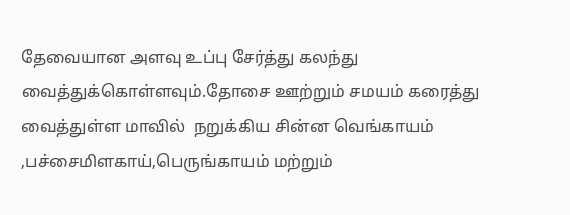தேவையான அளவு உப்பு சேர்த்து கலந்து வைத்துக்கொள்ளவும்.தோசை ஊற்றும் சமயம் கரைத்து வைத்துள்ள மாவில்  நறுக்கிய சின்ன வெங்காயம் ,பச்சைமிளகாய்,பெருங்காயம் மற்றும்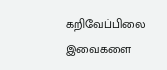கறிவேப்பிலை இவைகளை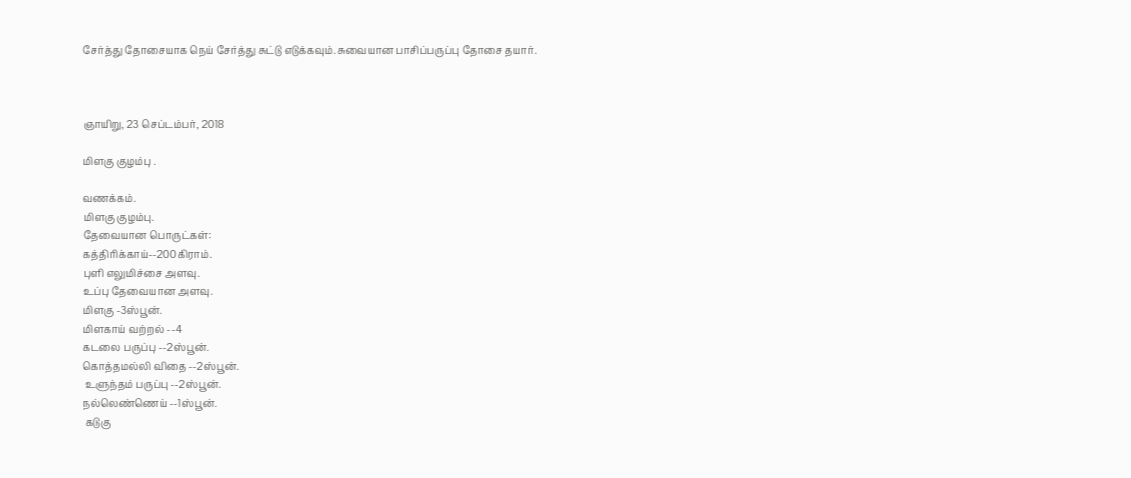சேர்த்து தோசையாக நெய் சேர்த்து சுட்டு எடுக்கவும்.சுவையான பாசிப்பருப்பு தோசை தயார்.



ஞாயிறு, 23 செப்டம்பர், 2018

மிளகு குழம்பு .

வணக்கம்.
மிளகு குழம்பு.
தேவையான பொருட்கள்:
கத்திரிக்காய்--200கிராம்.
புளி எலுமிச்சை அளவு.
உப்பு தேவையான அளவு.
மிளகு -3ஸ்பூன்.
மிளகாய் வற்றல் --4
கடலை பருப்பு --2ஸ்பூன்.
கொத்தமல்லி விதை --2ஸ்பூன்.
 உளுந்தம் பருப்பு --2ஸ்பூன்.
நல்லெண்ணெய் --1ஸ்பூன்.
 கடுகு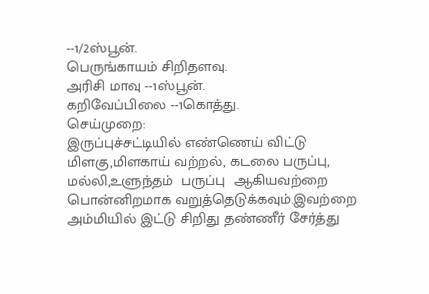--1/2ஸ்பூன்.
பெருங்காயம் சிறிதளவு.
அரிசி மாவு --1ஸ்பூன்.
கறிவேப்பிலை --1கொத்து.
செய்முறை:
இருப்புச்சட்டியில் எண்ணெய் விட்டு மிளகு,மிளகாய் வற்றல், கடலை பருப்பு, மல்லி,உளுந்தம்  பருப்பு  ஆகியவற்றை பொன்னிறமாக வறுத்தெடுக்கவும்.இவற்றை அம்மியில் இட்டு சிறிது தண்ணீர் சேர்த்து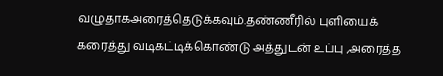வழுதாகஅரைத்தெடுக்கவும்.தண்ணீரில் புளியைக் கரைத்து வடிகட்டிக்கொண்டு அத்துடன் உப்பு ,அரைத்த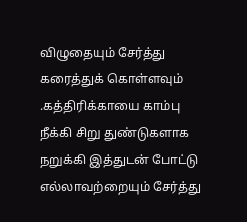விழுதையும் சேர்த்து கரைத்துக் கொள்ளவும் .கத்திரிக்காயை காம்பு நீக்கி சிறு துண்டுகளாக நறுக்கி இத்துடன் போட்டு எல்லாவற்றையும் சேர்த்து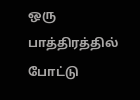ஒரு  பாத்திரத்தில் போட்டு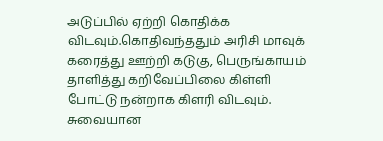அடுப்பில் ஏற்றி கொதிக்க விடவும்.கொதிவந்ததும் அரிசி மாவுக் கரைத்து ஊற்றி கடுகு, பெருங்காயம் தாளித்து கறிவேப்பிலை கிள்ளி போட்டு நன்றாக கிளரி விடவும்.
சுவையான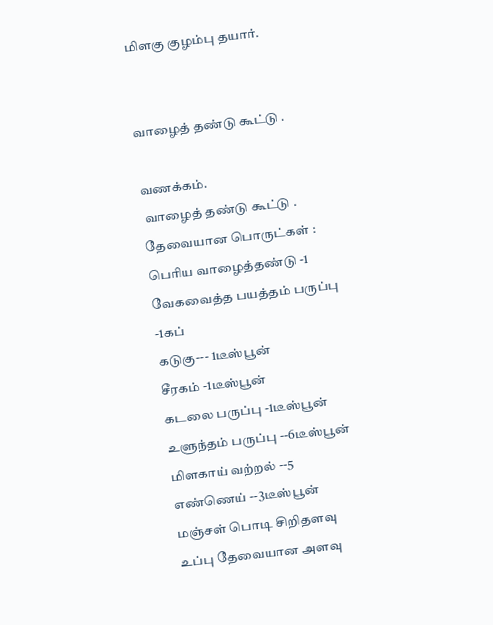மிளகு குழம்பு தயார்.


வாழைத் தண்டு கூட்டு .

வணக்கம்.
 வாழைத் தண்டு கூட்டு .
தேவையான பொருட்கள் :
பெரிய வாழைத்தண்டு -1
வேகவைத்த பயத்தம் பருப்பு -1கப்
கடுகு--- 1டீஸ்பூன்
சீரகம் -1டீஸ்பூன்
கடலை பருப்பு -1டீஸ்பூன்
உளுந்தம் பருப்பு --6டீஸ்பூன்
மிளகாய் வற்றல் --5
எண்ணெய் --3டீஸ்பூன்
மஞ்சள் பொடி சிறிதளவு
உப்பு தேவையான அளவு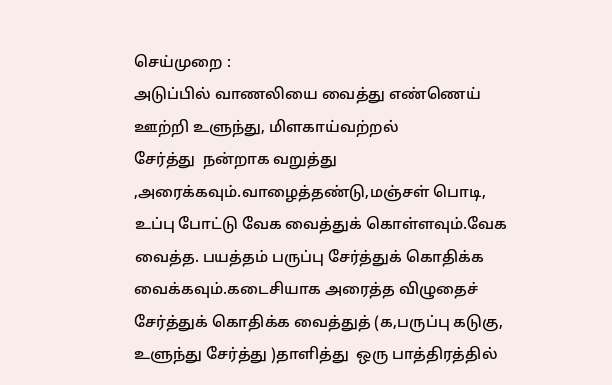செய்முறை :
அடுப்பில் வாணலியை வைத்து எண்ணெய் ஊற்றி உளுந்து, மிளகாய்வற்றல்
சேர்த்து  நன்றாக வறுத்து ,அரைக்கவும்.வாழைத்தண்டு,மஞ்சள் பொடி, உப்பு போட்டு வேக வைத்துக் கொள்ளவும்.வேக வைத்த. பயத்தம் பருப்பு சேர்த்துக் கொதிக்க வைக்கவும்.கடைசியாக அரைத்த விழுதைச் சேர்த்துக் கொதிக்க வைத்துத் (க,பருப்பு கடுகு, உளுந்து சேர்த்து )தாளித்து  ஒரு பாத்திரத்தில்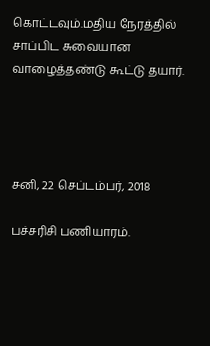கொட்டவும்.மதிய நேரத்தில் சாப்பிட சுவையான வாழைத்தண்டு கூட்டு தயார்.




சனி, 22 செப்டம்பர், 2018

பச்சரிசி பணியாரம்.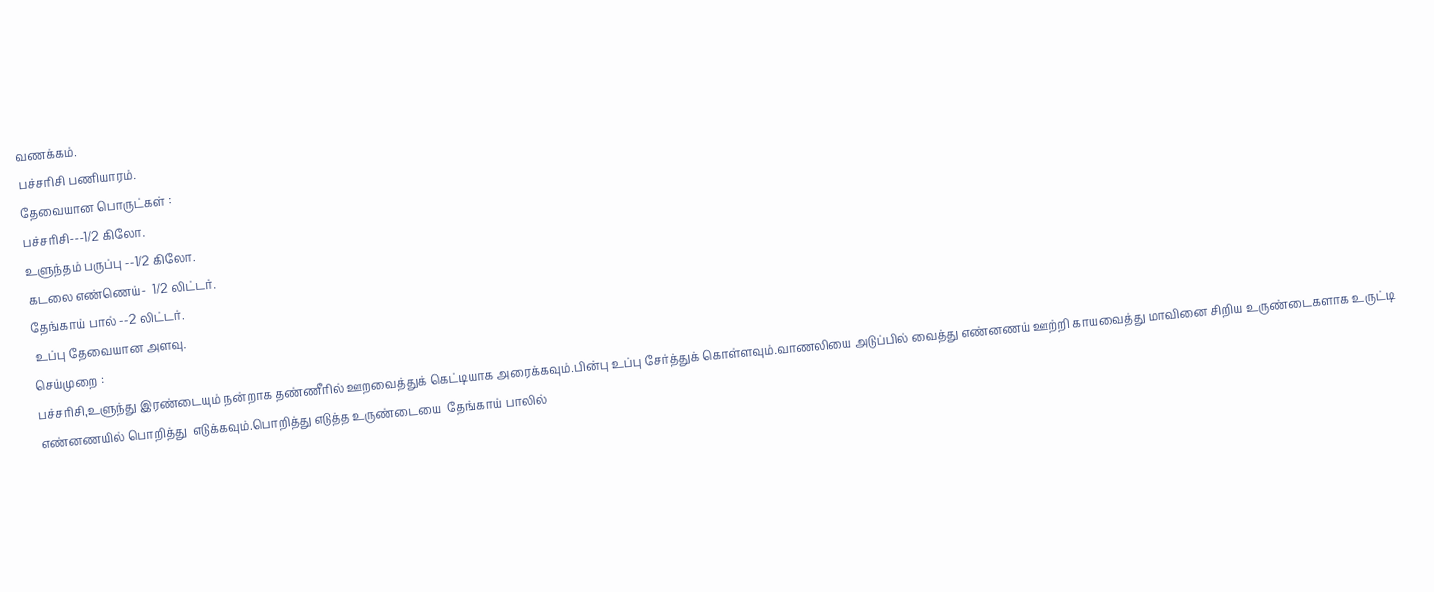வணக்கம்.
பச்சரிசி பணியாரம்.
தேவையான பொருட்கள் :
பச்சரிசி---1/2 கிலோ.
உளுந்தம் பருப்பு --1/2 கிலோ.
கடலை எண்ணெய்-  1/2 லிட்டர்.
தேங்காய் பால் --2 லிட்டர்.
 உப்பு தேவையான அளவு.
செய்முறை :
பச்சரிசி,உளுந்து இரண்டையும் நன்றாக தண்ணீரில் ஊறவைத்துக் கெட்டியாக அரைக்கவும்.பின்பு உப்பு சேர்த்துக் கொள்ளவும்.வாணலியை அடுப்பில் வைத்து எண்னணய் ஊற்றி காயவைத்து மாவினை சிறிய உருண்டைகளாக உருட்டி எண்னணயில் பொறித்து  எடுக்கவும்.பொறித்து எடுத்த உருண்டையை  தேங்காய் பாலில்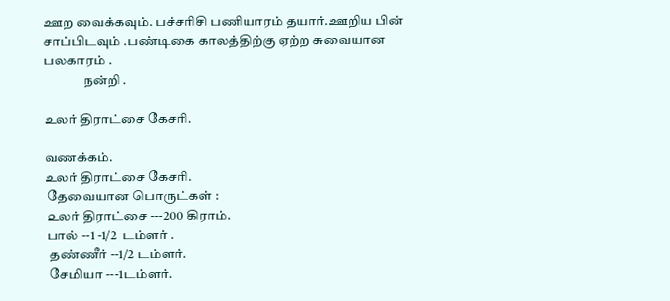ஊற வைக்கவும். பச்சரிசி பணியாரம் தயார்.ஊறிய பின் சாப்பிடவும் .பண்டிகை காலத்திற்கு ஏற்ற சுவையான  பலகாரம் .
               நன்றி .

உலர் திராட்சை கேசரி.

வணக்கம்.
உலர் திராட்சை கேசரி.
 தேவையான பொருட்கள் :
 ௨லர் திராட்சை ---200 கிராம்.
 பால் --1 -1/2  டம்ளர் .
  தண்ணீர் --1/2 டம்ளர்.
  சேமியா ---1டம்ளர்.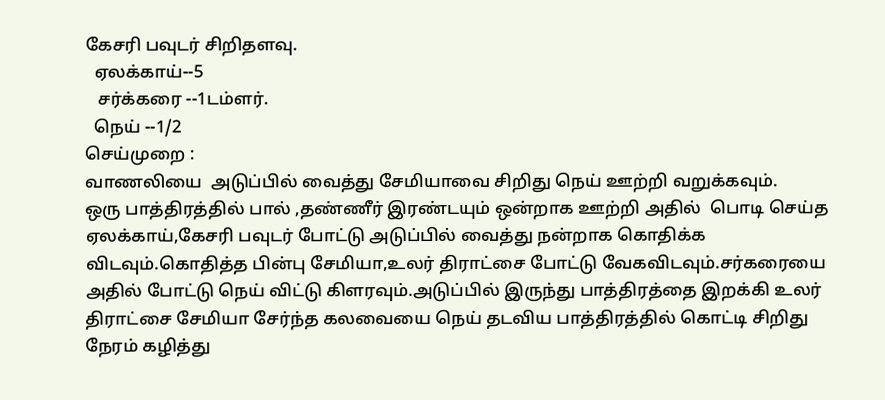கேசரி பவுடர் சிறிதளவு.
  ஏலக்காய்--5
   சர்க்கரை --1டம்ளர்.
  நெய் --1/2
செய்முறை :
வாணலியை  அடுப்பில் வைத்து சேமியாவை சிறிது நெய் ஊற்றி வறுக்கவும்.
ஒரு பாத்திரத்தில் பால் ,தண்ணீர் இரண்டயும் ஒன்றாக ஊற்றி அதில்  பொடி செய்த ஏலக்காய்,கேசரி பவுடர் போட்டு அடுப்பில் வைத்து நன்றாக கொதிக்க விடவும்.கொதித்த பின்பு சேமியா,உலர் திராட்சை போட்டு வேகவிடவும்.சர்கரையை அதில் போட்டு நெய் விட்டு கிளரவும்.அடுப்பில் இருந்து பாத்திரத்தை இறக்கி உலர் திராட்சை சேமியா சேர்ந்த கலவையை நெய் தடவிய பாத்திரத்தில் கொட்டி சிறிது நேரம் கழித்து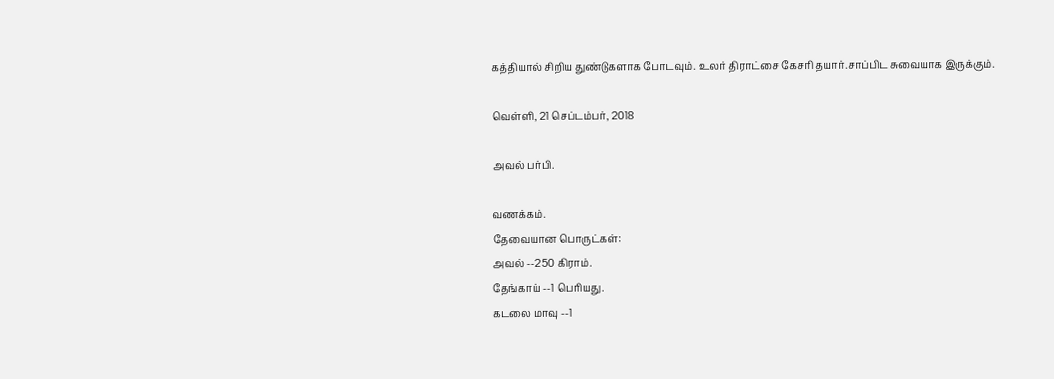கத்தியால் சிறிய துண்டுகளாக போடவும். உலர் திராட்சை கேசரி தயார்.சாப்பிட சுவையாக இருக்கும்.

வெள்ளி, 21 செப்டம்பர், 2018

அவல் பர்பி.

வணக்கம்.
தேவையான பொருட்கள்:
அவல் --250 கிராம்.
தேங்காய் --1 பெரியது.
கடலை மாவு --1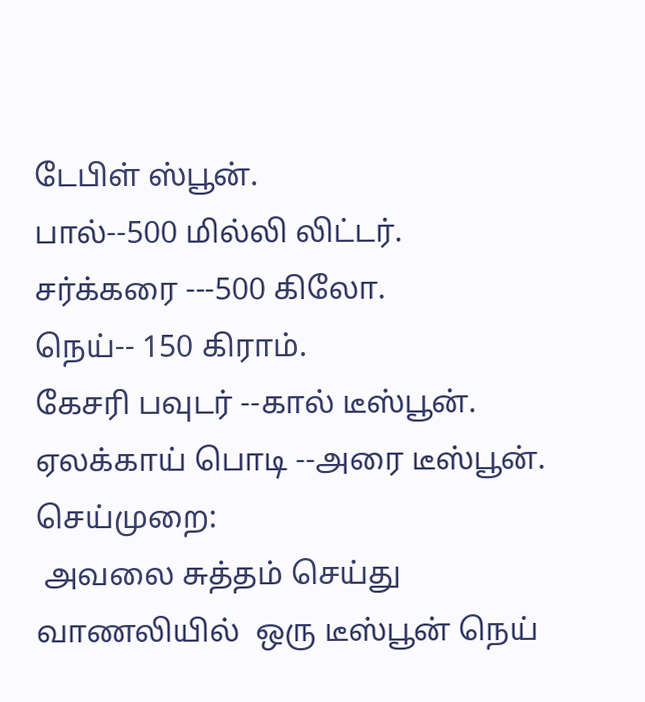டேபிள் ஸ்பூன்.
பால்--500 மில்லி லிட்டர்.
சர்க்கரை ---500 கிலோ.
நெய்-- 150 கிராம்.
கேசரி பவுடர் --கால் டீஸ்பூன்.
ஏலக்காய் பொடி --அரை டீஸ்பூன்.
செய்முறை:
 அவலை சுத்தம் செய்து வாணலியில்  ஒரு டீஸ்பூன் நெய்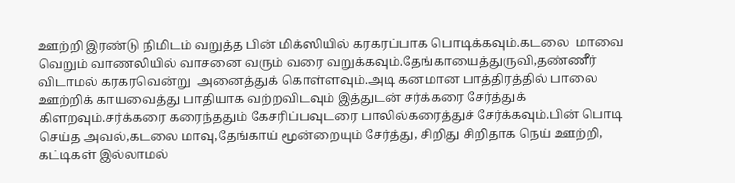ஊற்றி இரண்டு நிமிடம் வறுத்த பின் மிக்ஸியில் கரகரப்பாக பொடிக்கவும்.கடலை  மாவை  வெறும் வாணலியில் வாசனை வரும் வரை வறுக்கவும்.தேங்காயைத்துருவி,தண்ணீர் விடாமல் கரகரவென்று  அனைத்துக் கொள்ளவும்.அடி கனமான பாத்திரத்தில் பாலை ஊற்றிக் காயவைத்து பாதியாக வற்றவிடவும் இத்துடன் சர்க்கரை சேர்த்துக் கிளறவும்.சர்க்கரை கரைந்ததும் கேசரிப்பவுடரை பாலில்கரைத்துச் சேர்க்கவும்.பின் பொடி செய்த அவல்,கடலை மாவு,தேங்காய் மூன்றையும் சேர்த்து, சிறிது சிறிதாக நெய் ஊற்றி, கட்டிகள் இல்லாமல்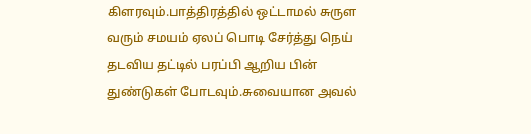கிளரவும்.பாத்திரத்தில் ஒட்டாமல் சுருள வரும் சமயம் ஏலப் பொடி சேர்த்து நெய் தடவிய தட்டில் பரப்பி ஆறிய பின் துண்டுகள் போடவும்.சுவையான அவல்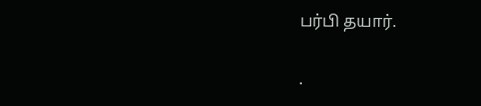பர்பி தயார்.

.